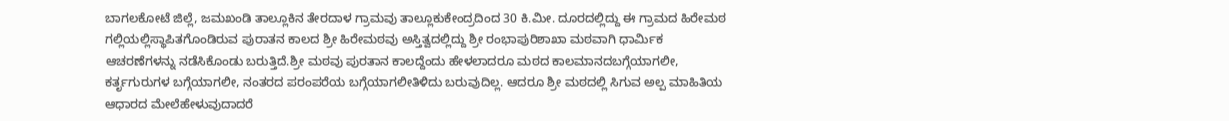ಬಾಗಲಕೋಟೆ ಜಿಲ್ಲೆ, ಜಮಖಂಡಿ ತಾಲ್ಲೂಕಿನ ತೇರದಾಳ ಗ್ರಾಮವು ತಾಲ್ಲೂಕುಕೇಂದ್ರದಿಂದ 30 ಕಿ.ಮೀ. ದೂರದಲ್ಲಿದ್ದು ಈ ಗ್ರಾಮದ ಹಿರೇಮಠ ಗಲ್ಲಿಯಲ್ಲಿಸ್ಥಾಪಿತಗೊಂಡಿರುವ ಪುರಾತನ ಕಾಲದ ಶ್ರೀ ಹಿರೇಮಠವು ಅಸ್ತಿತ್ವದಲ್ಲಿದ್ದು ಶ್ರೀ ರಂಭಾಪುರಿಶಾಖಾ ಮಠವಾಗಿ ಧಾರ್ಮಿಕ ಆಚರಣೆಗಳನ್ನು ನಡೆಸಿಕೊಂಡು ಬರುತ್ತಿದೆ.ಶ್ರೀ ಮಠವು ಪುರತಾನ ಕಾಲದ್ದೆಂದು ಹೇಳಲಾದರೂ ಮಠದ ಕಾಲಮಾನದಬಗ್ಗೆಯಾಗಲೀ, ಕರ್ತೃಗುರುಗಳ ಬಗ್ಗೆಯಾಗಲೀ, ನಂತರದ ಪರಂಪರೆಯ ಬಗ್ಗೆಯಾಗಲೀತಿಳಿದು ಬರುವುದಿಲ್ಲ. ಆದರೂ ಶ್ರೀ ಮಠದಲ್ಲಿ ಸಿಗುವ ಅಲ್ಪ ಮಾಹಿತಿಯ ಆಧಾರದ ಮೇಲೆಹೇಳುವುದಾದರೆ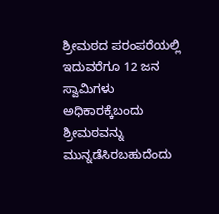ಶ್ರೀಮಠದ ಪರಂಪರೆಯಲ್ಲಿ ಇದುವರೆಗೂ 12 ಜನ ಸ್ವಾಮಿಗಳು ಅಧಿಕಾರಕ್ಕೆಬಂದು ಶ್ರೀಮಠವನ್ನು ಮುನ್ನಡೆಸಿರಬಹುದೆಂದು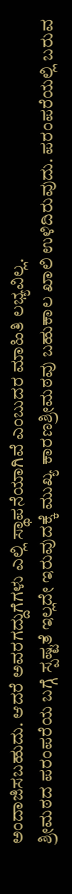ಅಂದಾಜಿಸಬಹುದು. ಆದರೆ ಅವರಗದ್ದುಗೆಗಳು ಎಲ್ಲಿ ಸ್ಥಾಪನೆಯಾಗಿವೆ ಎಂಬುದರ ಮಾಹಿತಿ ಲಭ್ಯವಿಲ್ಲ.
ಶ್ರೀಮಠದ ಪರಂಪರೆಯ ಬಗ್ಗೆ ಸ್ಪಷ್ಟತೆ ಇಲ್ಲದೇ ಇರುವುದಕ್ಕೆ ಮುಖ್ಯ ಕಾರಣಶ್ರೀಮಠವು ಬಹುಕಾಲ ಖಾಲಿ ಉಳಿದಿರುವುದು. ಪರಂಪರೆಯಲ್ಲಿ ಬರುವ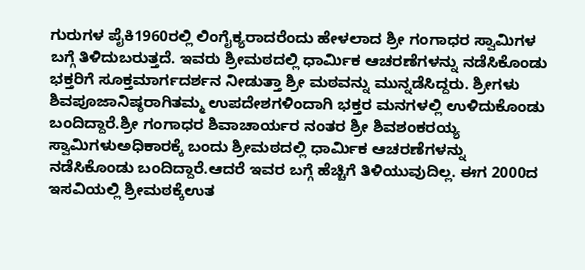ಗುರುಗಳ ಪೈಕಿ1960ರಲ್ಲಿ ಲಿಂಗೈಕ್ಯರಾದರೆಂದು ಹೇಳಲಾದ ಶ್ರೀ ಗಂಗಾಧರ ಸ್ವಾಮಿಗಳ ಬಗ್ಗೆ ತಿಳಿದುಬರುತ್ತದೆ. ಇವರು ಶ್ರೀಮಠದಲ್ಲಿ ಧಾರ್ಮಿಕ ಆಚರಣೆಗಳನ್ನು ನಡೆಸಿಕೊಂಡು ಭಕ್ತರಿಗೆ ಸೂಕ್ತಮಾರ್ಗದರ್ಶನ ನೀಡುತ್ತಾ ಶ್ರೀ ಮಠವನ್ನು ಮುನ್ನಡೆಸಿದ್ದರು. ಶ್ರೀಗಳು ಶಿವಪೂಜಾನಿಷ್ಠರಾಗಿತಮ್ಮ ಉಪದೇಶಗಳಿಂದಾಗಿ ಭಕ್ತರ ಮನಗಳಲ್ಲಿ ಉಳಿದುಕೊಂಡು ಬಂದಿದ್ದಾರೆ.ಶ್ರೀ ಗಂಗಾಧರ ಶಿವಾಚಾರ್ಯರ ನಂತರ ಶ್ರೀ ಶಿವಶಂಕರಯ್ಯ ಸ್ವಾಮಿಗಳುಅಧಿಕಾರಕ್ಕೆ ಬಂದು ಶ್ರೀಮಠದಲ್ಲಿ ಧಾರ್ಮಿಕ ಆಚರಣೆಗಳನ್ನು ನಡೆಸಿಕೊಂಡು ಬಂದಿದ್ದಾರೆ.ಆದರೆ ಇವರ ಬಗ್ಗೆ ಹೆಚ್ಚಿಗೆ ತಿಳಿಯುವುದಿಲ್ಲ. ಈಗ 2000ದ ಇಸವಿಯಲ್ಲಿ ಶ್ರೀಮಠಕ್ಕೆಉತ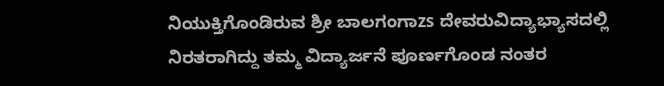ನಿಯುಕ್ತಿಗೊಂಡಿರುವ ಶ್ರೀ ಬಾಲಗಂಗಾzs ದೇವರುವಿದ್ಯಾಭ್ಯಾಸದಲ್ಲಿ ನಿರತರಾಗಿದ್ದು ತಮ್ಮ ವಿದ್ಯಾರ್ಜನೆ ಪೂರ್ಣಗೊಂಡ ನಂತರ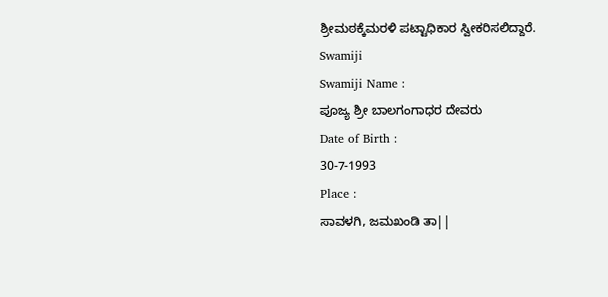ಶ್ರೀಮಠಕ್ಕೆಮರಳಿ ಪಟ್ಟಾಧಿಕಾರ ಸ್ವೀಕರಿಸಲಿದ್ದಾರೆ.
Swamiji
Swamiji Name :
ಪೂಜ್ಯ ಶ್ರೀ ಬಾಲಗಂಗಾಧರ ದೇವರು
Date of Birth :
30-7-1993
Place :
ಸಾವಳಗಿ, ಜಮಖಂಡಿ ತಾ||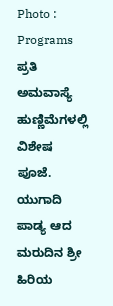Photo :
Programs
ಪ್ರತಿ ಅಮವಾಸ್ಯೆ ಹುಣ್ಣಿಮೆಗಳಲ್ಲಿ ವಿಶೇಷ ಪೂಜೆ.
ಯುಗಾದಿ ಪಾಡ್ಯ ಆದ ಮರುದಿನ ಶ್ರೀ ಹಿರಿಯ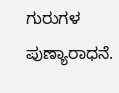ಗುರುಗಳ ಪುಣ್ಯಾರಾಧನೆ.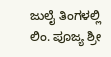ಜುಲೈ ತಿಂಗಳಲ್ಲಿ ಲಿಂ. ಪೂಜ್ಯ ಶ್ರೀ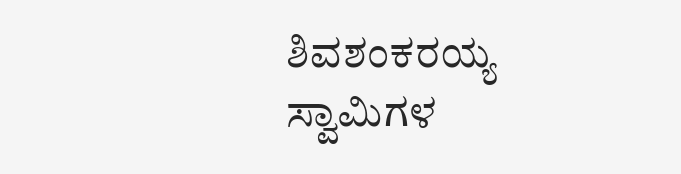ಶಿವಶಂಕರಯ್ಯ ಸ್ವಾಮಿಗಳ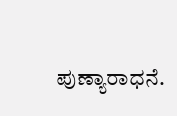ಪುಣ್ಯಾರಾಧನೆ.